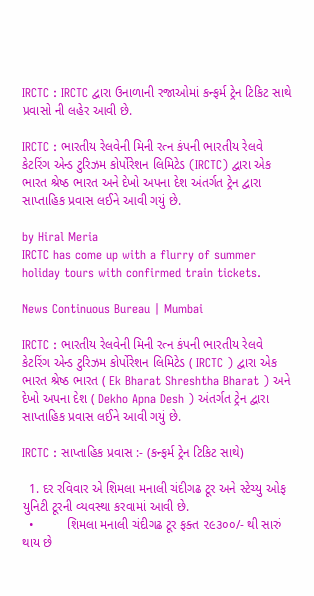IRCTC : IRCTC દ્વારા ઉનાળાની રજાઓમાં કન્ફર્મ ટ્રેન ટિકિટ સાથે પ્રવાસો ની લહેર આવી છે.

IRCTC : ભારતીય રેલવેની મિની રત્ન કંપની ભારતીય રેલવે કેટરિંગ એન્ડ ટુરિઝમ કોર્પોરેશન લિમિટેડ (IRCTC) દ્વારા એક ભારત શ્રેષ્ઠ ભારત અને દેખો અપના દેશ અંતર્ગત ટ્રેન દ્વારા સાપ્તાહિક પ્રવાસ લઈને આવી ગયું છે.

by Hiral Meria
IRCTC has come up with a flurry of summer holiday tours with confirmed train tickets.

News Continuous Bureau | Mumbai

IRCTC : ભારતીય રેલવેની મિની રત્ન કંપની ભારતીય રેલવે કેટરિંગ એન્ડ ટુરિઝમ કોર્પોરેશન લિમિટેડ ( IRCTC ) દ્વારા એક ભારત શ્રેષ્ઠ ભારત ( Ek Bharat Shreshtha Bharat ) અને દેખો અપના દેશ ( Dekho Apna Desh ) અંતર્ગત ટ્રેન દ્વારા સાપ્તાહિક પ્રવાસ લઈને આવી ગયું છે.

IRCTC : સાપ્તાહિક પ્રવાસ :- (કન્ફર્મ ટ્રેન ટિકિટ સાથે)

  1. દર રવિવાર એ શિમલા મનાલી ચંદીગઢ ટૂર અને સ્ટેચ્યુ ઓફ યુનિટી ટૂરની વ્યવસ્થા કરવામાં આવી છે.
  •         શિમલા મનાલી ચંદીગઢ ટૂર ફક્ત ૨૯૩૦૦/- થી સારું થાય છે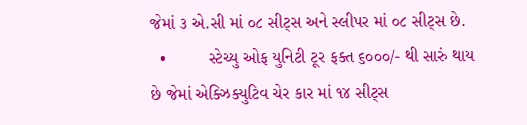જેમાં ૩ એ.સી માં ૦૮ સીટ્સ અને સ્લીપર માં ૦૮ સીટ્સ છે.
  •         સ્ટેચ્યુ ઓફ યુનિટી ટૂર ફક્ત ૬૦૦૦/- થી સારું થાય છે જેમાં એક્ઝિક્યુટિવ ચેર કાર માં ૧૪ સીટ્સ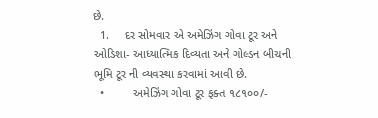છે.
  1.     દર સોમવાર એ અમેઝિંગ ગોવા ટૂર અને ઓડિશા- આધ્યાત્મિક દિવ્યતા અને ગોલ્ડન બીચની ભૂમિ ટૂર ની વ્યવસ્થા કરવામાં આવી છે.
  •         અમેઝિંગ ગોવા ટૂર ફક્ત ૧૮૧૦૦/-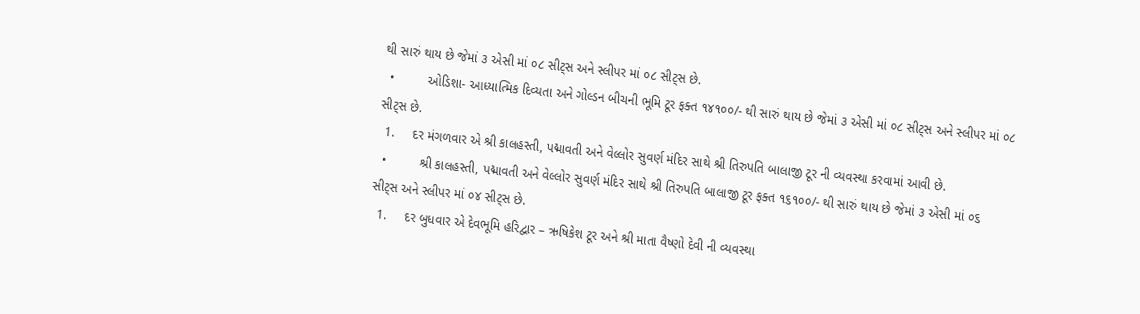થી સારું થાય છે જેમાં ૩ એસી માં ૦૮ સીટ્સ અને સ્લીપર માં ૦૮ સીટ્સ છે.
  •         ઓડિશા- આધ્યાત્મિક દિવ્યતા અને ગોલ્ડન બીચની ભૂમિ ટૂર ફક્ત ૧૪૧૦૦/- થી સારું થાય છે જેમાં ૩ એસી માં ૦૮ સીટ્સ અને સ્લીપર માં ૦૮ સીટ્સ છે.
  1.     દર મંગળવાર એ શ્રી કાલહસ્તી, પદ્માવતી અને વેલ્લોર સુવર્ણ મંદિર સાથે શ્રી તિરુપતિ બાલાજી ટૂર ની વ્યવસ્થા કરવામાં આવી છે.
  •         શ્રી કાલહસ્તી, પદ્માવતી અને વેલ્લોર સુવર્ણ મંદિર સાથે શ્રી તિરુપતિ બાલાજી ટૂર ફક્ત ૧૬૧૦૦/- થી સારું થાય છે જેમાં ૩ એસી માં ૦૬ સીટ્સ અને સ્લીપર માં ૦૪ સીટ્સ છે.
  1.     દર બુધવાર એ દેવભૂમિ હરિદ્વાર – ઋષિકેશ ટૂર અને શ્રી માતા વૈષ્ણો દેવી ની વ્યવસ્થા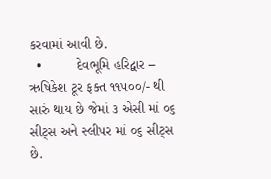કરવામાં આવી છે.
  •         દેવભૂમિ હરિદ્વાર – ઋષિકેશ ટૂર ફક્ત ૧૧૫૦૦/- થી સારું થાય છે જેમાં ૩ એસી માં ૦૬ સીટ્સ અને સ્લીપર માં ૦૬ સીટ્સ છે.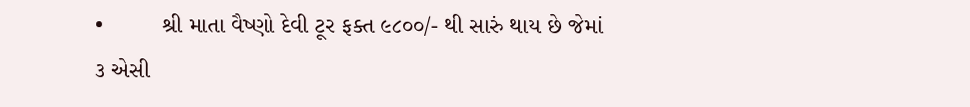•         શ્રી માતા વૈષ્ણો દેવી ટૂર ફક્ત ૯૮૦૦/- થી સારું થાય છે જેમાં ૩ એસી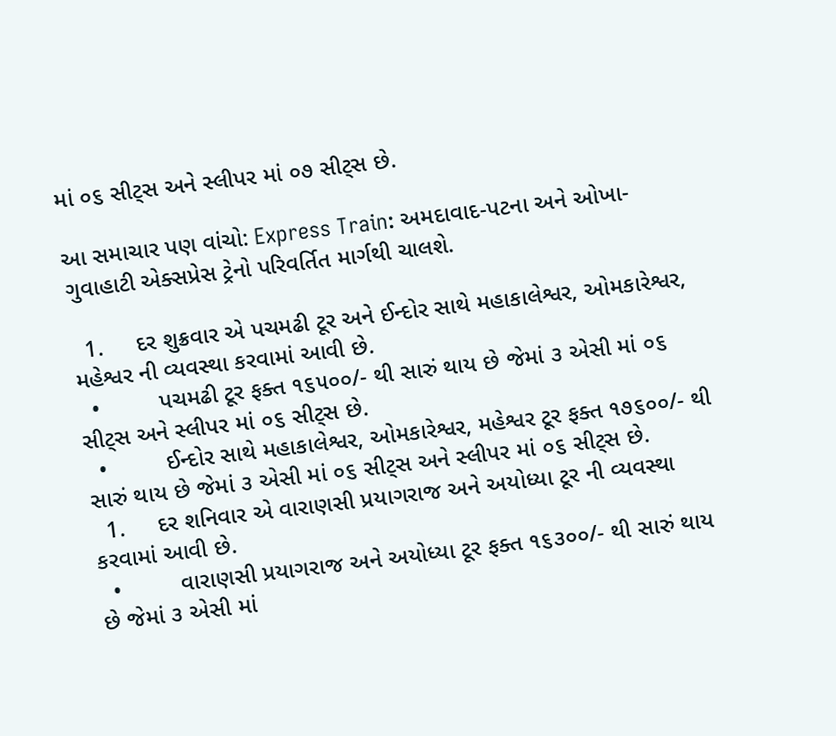માં ૦૬ સીટ્સ અને સ્લીપર માં ૦૭ સીટ્સ છે.

આ સમાચાર પણ વાંચો: Express Train: અમદાવાદ-પટના અને ઓખા-ગુવાહાટી એક્સપ્રેસ ટ્રેનો પરિવર્તિત માર્ગથી ચાલશે.

  1.     દર શુક્રવાર એ પચમઢી ટૂર અને ઈન્દોર સાથે મહાકાલેશ્વર, ઓમકારેશ્વર, મહેશ્વર ની વ્યવસ્થા કરવામાં આવી છે.
  •         પચમઢી ટૂર ફક્ત ૧૬૫૦૦/- થી સારું થાય છે જેમાં ૩ એસી માં ૦૬ સીટ્સ અને સ્લીપર માં ૦૬ સીટ્સ છે.
  •         ઈન્દોર સાથે મહાકાલેશ્વર, ઓમકારેશ્વર, મહેશ્વર ટૂર ફક્ત ૧૭૬૦૦/- થી સારું થાય છે જેમાં ૩ એસી માં ૦૬ સીટ્સ અને સ્લીપર માં ૦૬ સીટ્સ છે.
  1.     દર શનિવાર એ વારાણસી પ્રયાગરાજ અને અયોધ્યા ટૂર ની વ્યવસ્થા કરવામાં આવી છે.
  •         વારાણસી પ્રયાગરાજ અને અયોધ્યા ટૂર ફક્ત ૧૬૩૦૦/- થી સારું થાય છે જેમાં ૩ એસી માં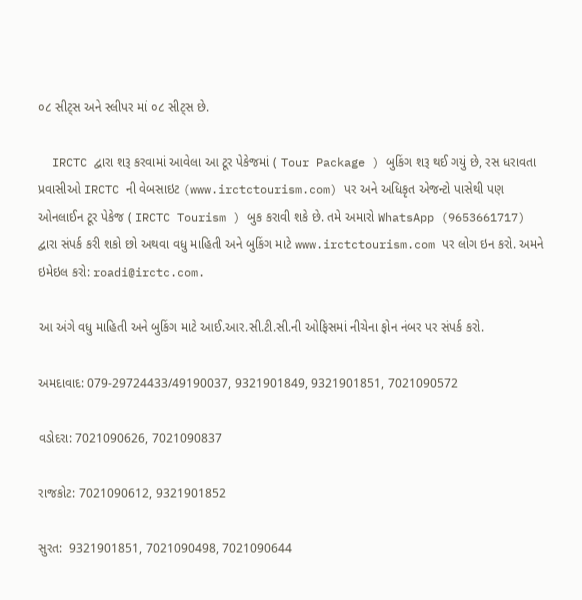૦૮ સીટ્સ અને સ્લીપર માં ૦૮ સીટ્સ છે.

  IRCTC દ્વારા શરૂ કરવામાં આવેલા આ ટૂર પેકેજમાં ( Tour Package ) બુકિંગ શરૂ થઈ ગયું છે, રસ ધરાવતા પ્રવાસીઓ IRCTC ની વેબસાઇટ (www.irctctourism.com) પર અને અધિકૃત એજન્ટો પાસેથી પણ ઓનલાઈન ટૂર પેકેજ ( IRCTC Tourism ) બુક કરાવી શકે છે. તમે અમારો WhatsApp (9653661717) દ્વારા સંપર્ક કરી શકો છો અથવા વધુ માહિતી અને બુકિંગ માટે www.irctctourism.com પર લોગ ઇન કરો. અમને ઇમેઇલ કરો: roadi@irctc.com.

આ અંગે વધુ માહિતી અને બુકિંગ માટે આઈ.આર.સી.ટી.સી.ની ઓફિસમાં નીચેના ફોન નંબર પર સંપર્ક કરો.

અમદાવાદ: 079-29724433/49190037, 9321901849, 9321901851, 7021090572

વડોદરા: 7021090626, 7021090837

રાજકોટ: 7021090612, 9321901852

સુરત:  9321901851, 7021090498, 7021090644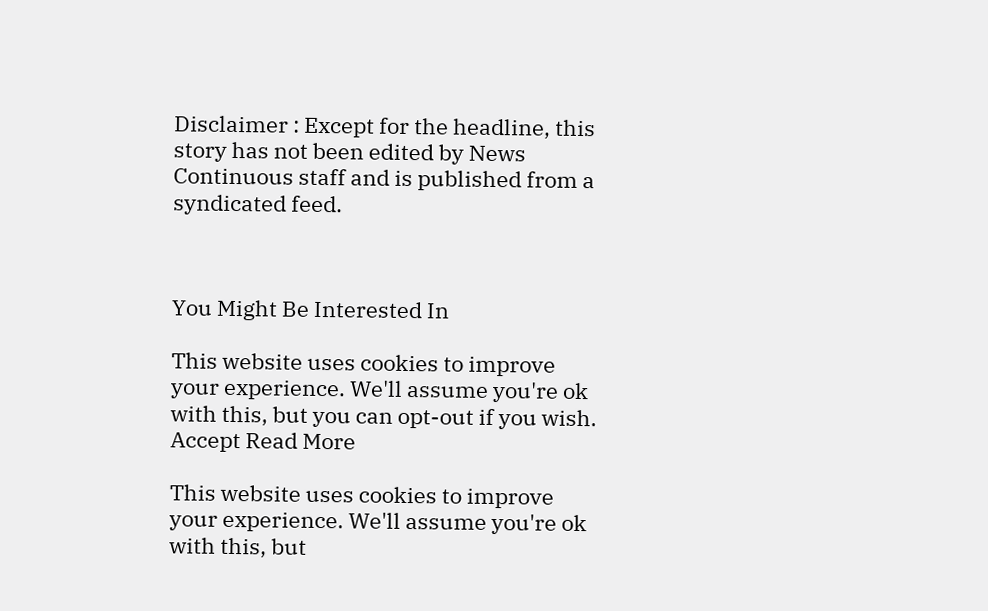Disclaimer : Except for the headline, this story has not been edited by News Continuous staff and is published from a syndicated feed.



You Might Be Interested In

This website uses cookies to improve your experience. We'll assume you're ok with this, but you can opt-out if you wish. Accept Read More

This website uses cookies to improve your experience. We'll assume you're ok with this, but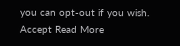you can opt-out if you wish. Accept Read More